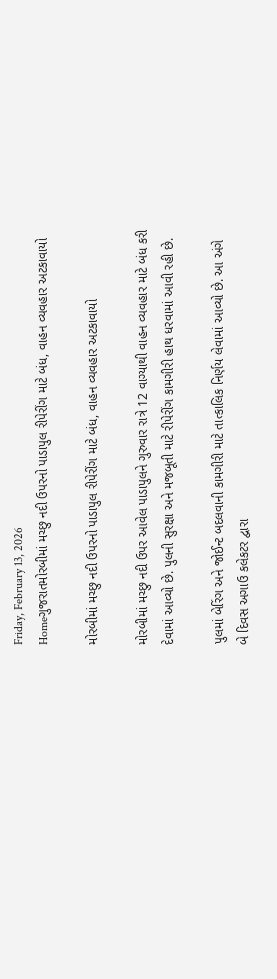Friday, February 13, 2026
Homeગુજરાતમોરબીમાં મચ્છુ નદી ઉપરનો પાડાપુલ રીપેરીંગ માટે બંધ, વાહન વ્યવહાર અટકાવાયો

મોરબીમાં મચ્છુ નદી ઉપરનો પાડાપુલ રીપેરીંગ માટે બંધ, વાહન વ્યવહાર અટકાવાયો

મોરબીમાં મચ્છુ નદી ઉપર આવેલ પાડાપુલને ગુરુવાર રાત્રે 12 વાગ્યાથી વાહન વ્યવહાર માટે બંધ કરી દેવામાં આવ્યો છે. પુલની સુરક્ષા અને મજબૂતી માટે રીપેરીંગ કામગીરી હાથ ધરવામાં આવી રહી છે.

પુલમાં બેરિંગ અને જોઈન્ટ બદલવાની કામગીરી માટે તાત્કાલિક નિર્ણય લેવામાં આવ્યો છે. આ અંગે બે દિવસ અગાઉ કલેકટર દ્વારા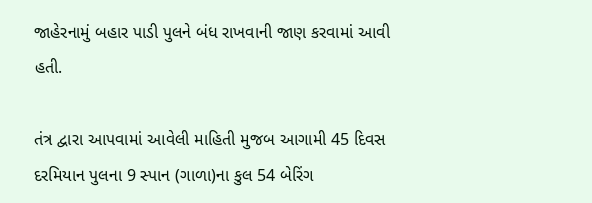જાહેરનામું બહાર પાડી પુલને બંધ રાખવાની જાણ કરવામાં આવી હતી.

તંત્ર દ્વારા આપવામાં આવેલી માહિતી મુજબ આગામી 45 દિવસ દરમિયાન પુલના 9 સ્પાન (ગાળા)ના કુલ 54 બેરિંગ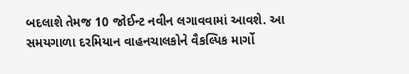બદલાશે તેમજ 10 જોઈન્ટ નવીન લગાવવામાં આવશે. આ સમયગાળા દરમિયાન વાહનચાલકોને વૈકલ્પિક માર્ગો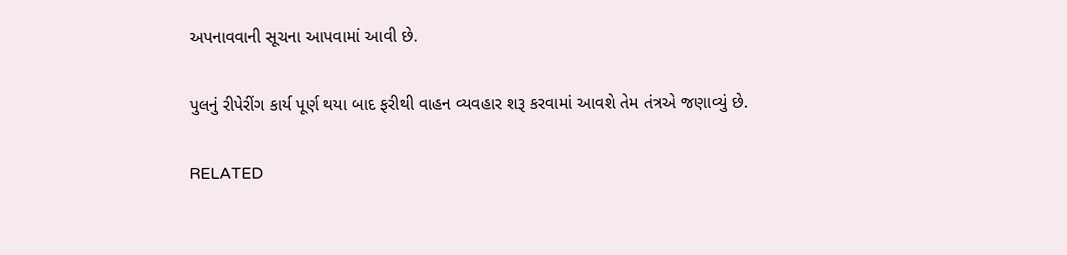અપનાવવાની સૂચના આપવામાં આવી છે.

પુલનું રીપેરીંગ કાર્ય પૂર્ણ થયા બાદ ફરીથી વાહન વ્યવહાર શરૂ કરવામાં આવશે તેમ તંત્રએ જણાવ્યું છે.

RELATED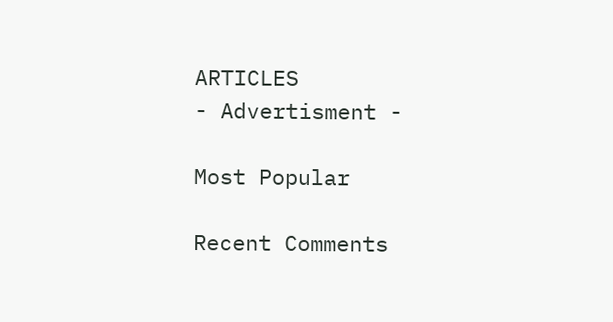ARTICLES
- Advertisment -

Most Popular

Recent Comments